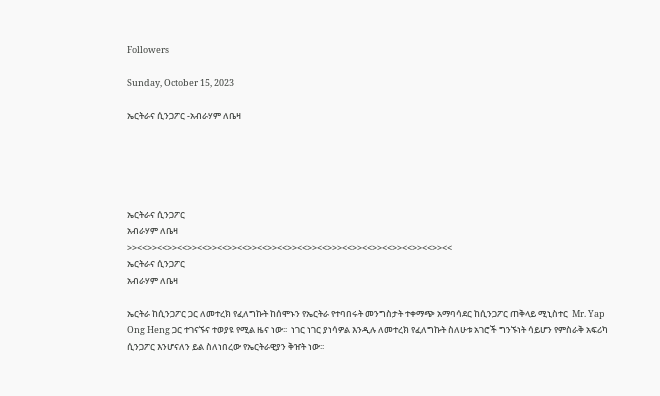Followers

Sunday, October 15, 2023

ኤርትራና ሲንጋፖር -አብራሃም ለቤዛ





ኤርትራና ሲንጋፖር
አብራሃም ለቤዛ
>><<>><<>><<>><<>><<>><<>><<>><<>><<>><<>>><<>><<>><<>><<>><<>><<
ኤርትራና ሲንጋፖር
አብራሃም ለቤዛ

ኤርትራ ከሲንጋፖር ጋር ለመተረክ የፈለግኩት ከሰሞኑን የኤርትራ የተባበሩት መንግስታት ተቀማጭ አማባሳደር ከሲንጋፖር ጠቅላይ ሚኒስተር  Mr. Yap Ong Heng ጋር ተገናኙና ተወያዩ የሚል ዜና ነው፡፡  ነገር ነገር ያነሳዎል እንዲሉ ለመተረክ የፈለግኩት ስለሁቱ አገሮች ግንኙነት ሳይሆን የምስራቅ አፍሪካ ሲንጋፖር እንሆናለን ይል ስለነበረው የኤርትራዊያን ቅዠት ነው፡፡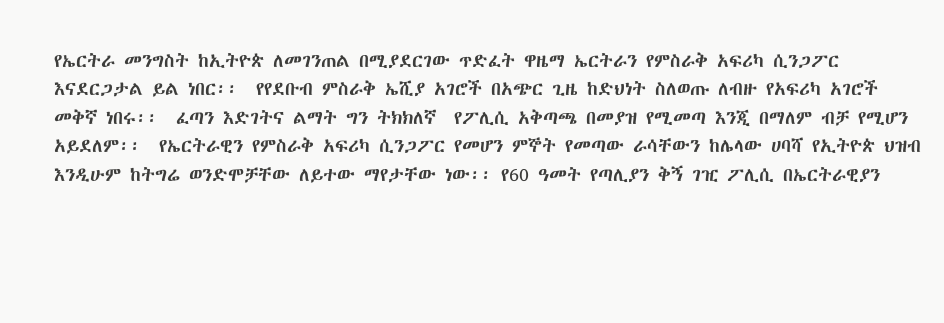የኤርትራ መንግስት ከኢትዮጵ ለመገንጠል በሚያደርገው ጥድፈት ዋዜማ ኤርትራን የምስራቅ አፍሪካ ሲንጋፖር እናደርጋታል ይል ነበር፡፡  የየደቡብ ምስራቅ ኤሺያ አገሮች በአጭር ጊዜ ከድህነት ስለወጡ ለብዙ የአፍሪካ አገሮች መቅኛ ነበሩ፡፡  ፈጣን እድገትና ልማት ግን ትክክለኛ  የፖሊሲ አቅጣጫ በመያዝ የሚመጣ እንጂ በማለም ብቻ የሚሆን አይደለም፡፡  የኤርትራዊን የምስራቅ አፍሪካ ሲንጋፖር የመሆን ምኞት የመጣው ራሳቸውን ከሌላው ሀባሻ የኢትዮጵ ህዝብ እንዲሁም ከትግሬ ወንድሞቻቸው ለይተው ማየታቸው ነው፡፡ የ60 ዓመት የጣሊያን ቅኝ ገዢ ፖሊሲ በኤርትራዊያን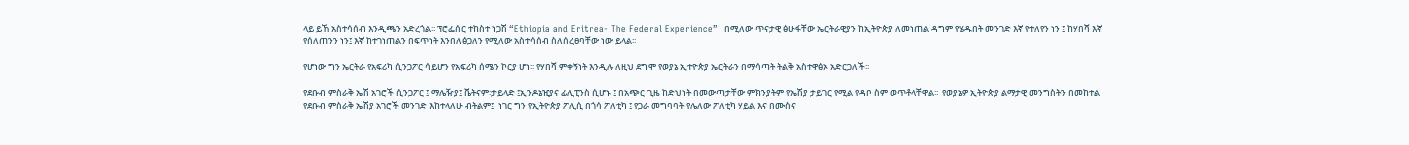ላይ ይኸ አስተሳሰብ እንዲጫን አድረጎል፡፡ ፕሮፌሰር ተከስተ ነጋሽ “Ethiopia and Eritrea- The Federal Experience”  በሚለው ጥናታዊ ፅሁፋቸው ኤርትራዊያን ከኢትዮጵያ ለመነጠል ዳግም የሄዱበት መንገድ እኛ የተለየን ነን ፤ ከሃበሻ እኛ የሰለጠንን ነን፤ እኛ ከተገነጠልን በፍጥነት እንበለፅጋለን የሚለው አስተሳሰብ ስለሰረፀባቸው ነው ይላል፡፡

የሆነው ግን ኤርትራ የአፍሪካ ሲንጋፖር ሳይሆን የአፍሪካ ሰሜን ኮርያ ሆነ፡፡ የሃበሻ ምቀኝነት እንዲሉ ለዚህ ደግሞ የወያኔ ኢተዮጵያ ኤርትራን በማሳጣት ትልቅ አስተዋፅኦ አድርጋለች፡፡

የደቡብ ምስራቅ ኤሽ አገሮች ሲንጋፖር ፤ ማሌዥያ፤ ቬትናም፡ታይላድ ፤ኢንዶኔዢያና ፊሊፒንስ ሲሆኑ ፤ በአጭር ጊዜ ከድህነት በመውጣታቸው ምክንያትም የኤሽያ ታይገር የሚል የዳቦ ስም ወጥቶላቸዋል፡፡  የወያኔዎ ኢትዮጵያ ልማታዊ መንግስትን በመከተል የደቡብ ምስራቅ ኤሽያ አገሮች መንገድ እከተላለሁ ብትልም፤  ነገር ግን የኢትዮጵያ ፖሊሲ በጎሳ ፖለቲካ ፤ የጋራ መግባባት የሌለው ፖለቲካ ሃይል እና በሙስና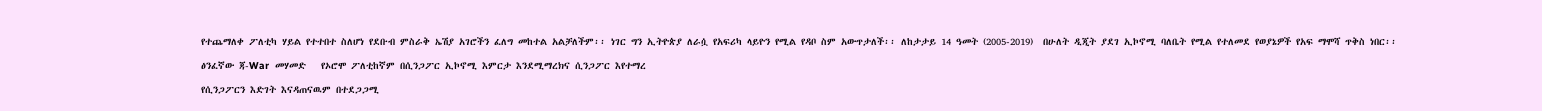የተጨማለቀ ፖለቲካ ሃይል የተተበተ ስለሆነ የደቡብ ምስራቅ ኤሽያ አገሮችን ፈለግ መከተል አልቻለችም፡፡ ነገር ግን ኢትዮጵያ ለራሷ የአፍሪካ ላይዮን የሚል የዳቦ ስም አውጥታለች፡፡ ለከታታይ 14 ዓመት (2005-2019)  በሁለት ዲጂት ያደገ ኢኮኖሚ ባለቤት የሚል የተለመደ የወያኔዎች የአፍ ማሞሻ ጥቅስ ነበር፡፡

ፅንፈኛው ጃ-War  መሃመድ   የኦሮሞ ፖለቲከኛም በሲንጋፖር ኢኮኖሚ እምርታ እንደሚማረክና ሲንጋፖር እየተማረ

የሲንጋፖርን እድገት እናዳጠናዉም በተደጋጋሚ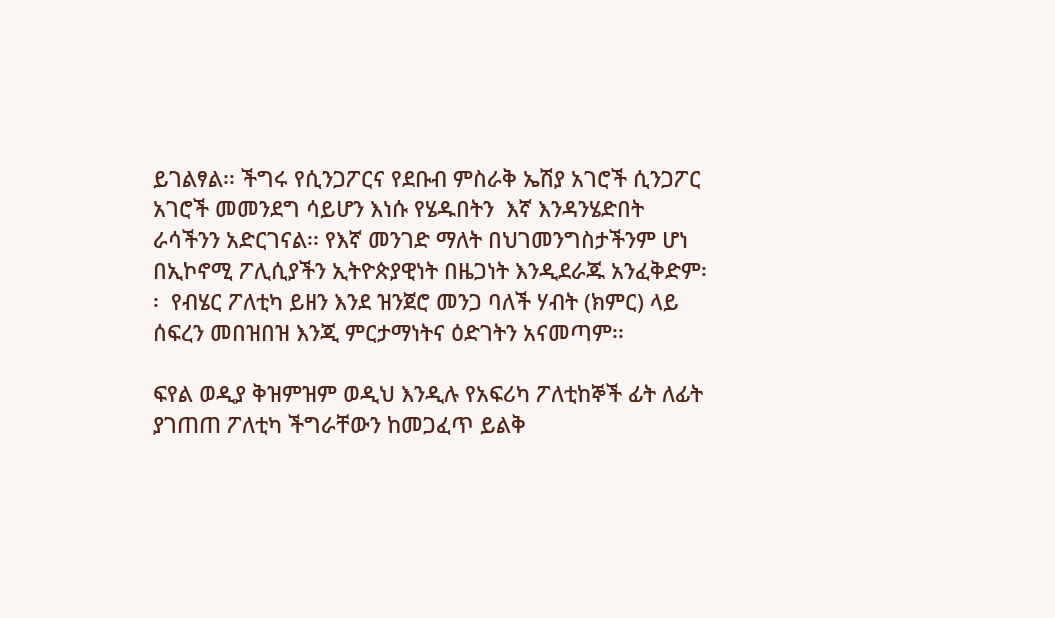ይገልፃል፡፡ ችግሩ የሲንጋፖርና የደቡብ ምስራቅ ኤሽያ አገሮች ሲንጋፖር አገሮች መመንደግ ሳይሆን እነሱ የሄዱበትን  እኛ እንዳንሄድበት  ራሳችንን አድርገናል፡፡ የእኛ መንገድ ማለት በህገመንግስታችንም ሆነ በኢኮኖሚ ፖሊሲያችን ኢትዮጵያዊነት በዜጋነት እንዲደራጁ አንፈቅድም፡፡  የብሄር ፖለቲካ ይዘን እንደ ዝንጀሮ መንጋ ባለች ሃብት (ክምር) ላይ ሰፍረን መበዝበዝ እንጂ ምርታማነትና ዕድገትን አናመጣም፡፡

ፍየል ወዲያ ቅዝምዝም ወዲህ እንዲሉ የአፍሪካ ፖለቲከኞች ፊት ለፊት ያገጠጠ ፖለቲካ ችግራቸውን ከመጋፈጥ ይልቅ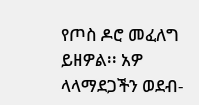የጦስ ዶሮ መፈለግ ይዘዎል፡፡ አዎ ላላማደጋችን ወደብ-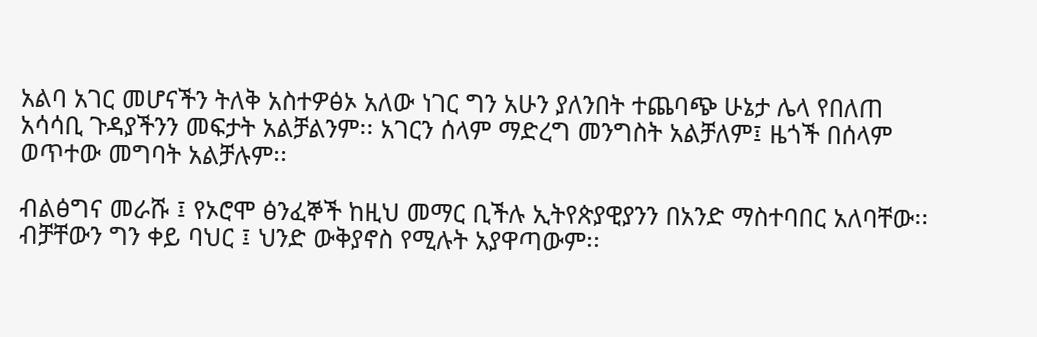አልባ አገር መሆናችን ትለቅ አስተዎፅኦ አለው ነገር ግን አሁን ያለንበት ተጨባጭ ሁኔታ ሌላ የበለጠ አሳሳቢ ጉዳያችንን መፍታት አልቻልንም፡፡ አገርን ሰላም ማድረግ መንግስት አልቻለም፤ ዜጎች በሰላም ወጥተው መግባት አልቻሉም፡፡

ብልፅግና መራሹ ፤ የኦሮሞ ፅንፈኞች ከዚህ መማር ቢችሉ ኢትየጵያዊያንን በአንድ ማስተባበር አለባቸው፡፡ ብቻቸውን ግን ቀይ ባህር ፤ ህንድ ውቅያኖስ የሚሉት አያዋጣውም፡፡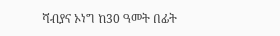ሻብያና ኦነግ ከ30 ዓመት በፊት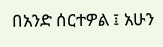በአንድ ሰርተዎል ፤ አሁን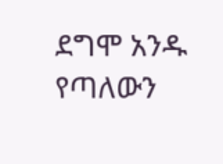ደግሞ አንዱ የጣለውን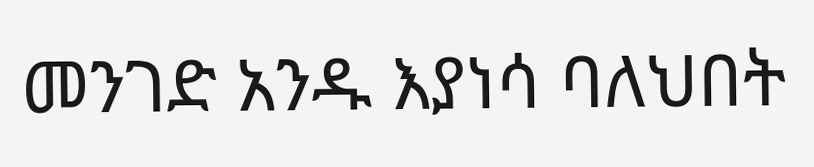መንገድ አንዱ እያነሳ ባለህበት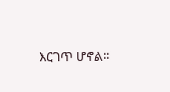እርገጥ ሆኖል፡፡